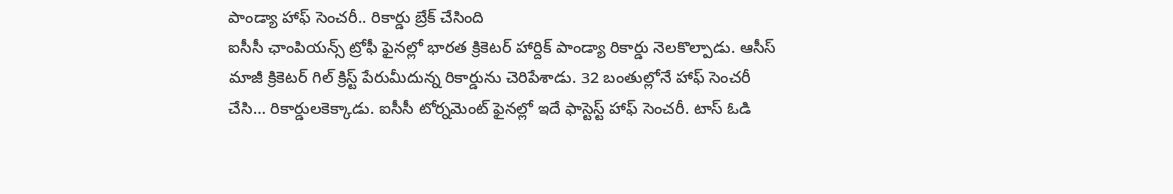పాండ్యా హాఫ్ సెంచరీ.. రికార్డు బ్రేక్ చేసింది
ఐసీసీ ఛాంపియన్స్ ట్రోఫీ ఫైనల్లో భారత క్రికెటర్ హార్దిక్ పాండ్యా రికార్డు నెలకొల్పాడు. ఆసీస్ మాజీ క్రికెటర్ గిల్ క్రిస్ట్ పేరుమీదున్న రికార్డును చెరిపేశాడు. 32 బంతుల్లోనే హాఫ్ సెంచరీ చేసి… రికార్డులకెక్కాడు. ఐసీసీ టోర్నమెంట్ ఫైనల్లో ఇదే ఫాస్టెస్ట్ హాఫ్ సెంచరీ. టాస్ ఓడి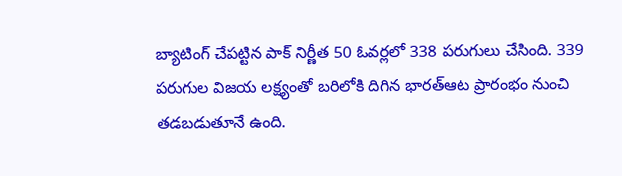బ్యాటింగ్ చేపట్టిన పాక్ నిర్ణీత 50 ఓవర్లలో 338 పరుగులు చేసింది. 339 పరుగుల విజయ లక్ష్యంతో బరిలోకి దిగిన భారత్ఆట ప్రారంభం నుంచి తడబడుతూనే ఉంది.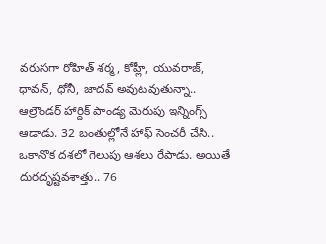వరుసగా రోహిత్ శర్మ, కోహ్లీ, యువరాజ్, ధావన్, ధోనీ, జాదవ్ అవుటవుతున్నా.. ఆల్రౌండర్ హార్దిక్ పాండ్య మెరుపు ఇన్నింగ్స్ ఆడాడు. 32 బంతుల్లోనే హాఫ్ సెంచరీ చేసి.. ఒకానొక దశలో గెలుపు ఆశలు రేపాడు. అయితే దురదృష్టవశాత్తు.. 76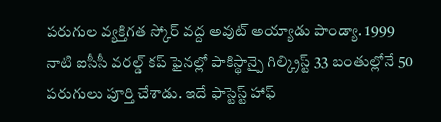పరుగుల వ్యక్తిగత స్కోర్ వద్ద అవుట్ అయ్యాడు పాండ్యా. 1999 నాటి ఐసీసీ వరల్డ్ కప్ ఫైనల్లో పాకిస్థాన్పై గిల్క్రిస్ట్ 33 బంతుల్లోనే 50 పరుగులు పూర్తి చేశాడు. ఇదే ఫాస్టెస్ట్ హాఫ్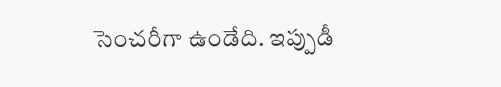సెంచరీగా ఉండేది. ఇప్పుడీ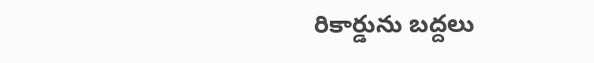రికార్డును బద్దలు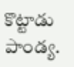కొట్టాడు పాండ్య.